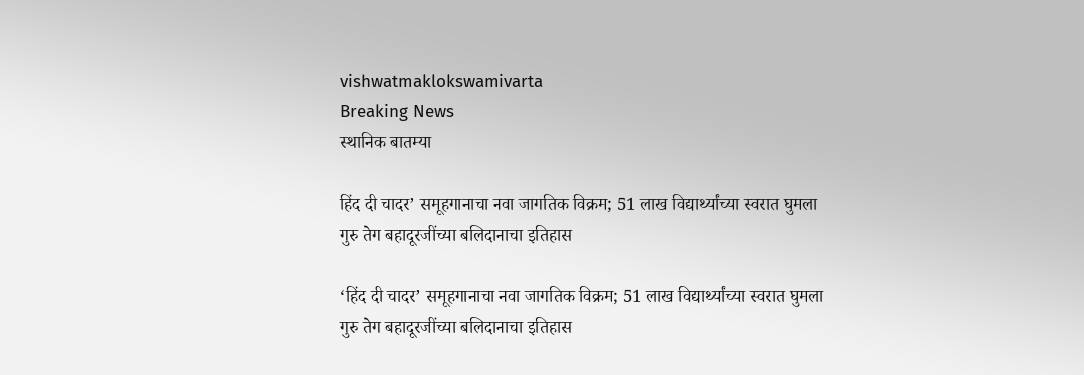vishwatmaklokswamivarta
Breaking News
स्थानिक बातम्या

हिंद दी चादर’ समूहगानाचा नवा जागतिक विक्रम; 51 लाख विद्यार्थ्यांच्या स्वरात घुमला गुरु तेग बहादूरजींच्या बलिदानाचा इतिहास

‘हिंद दी चादर’ समूहगानाचा नवा जागतिक विक्रम; 51 लाख विद्यार्थ्यांच्या स्वरात घुमला गुरु तेग बहादूरजींच्या बलिदानाचा इतिहास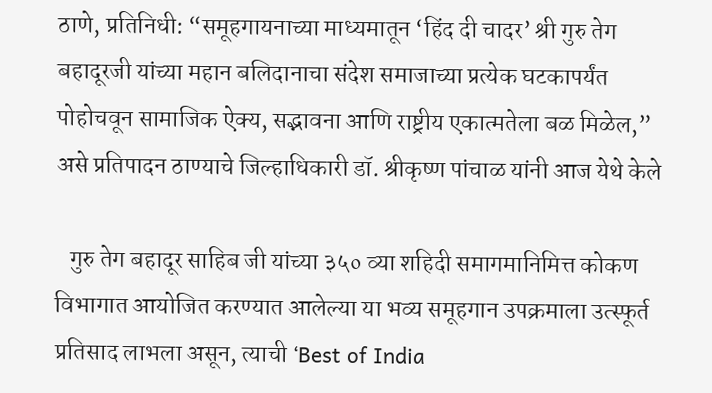ठाणे, प्रतिनिधी: “समूहगायनाच्या माध्यमातून ‘हिंद दी चादर’ श्री गुरु तेग बहादूरजी यांच्या महान बलिदानाचा संदेश समाजाच्या प्रत्येक घटकापर्यंत पोहोचवून सामाजिक ऐक्य, सद्भावना आणि राष्ट्रीय एकात्मतेला बळ मिळेल,” असे प्रतिपादन ठाण्याचे जिल्हाधिकारी डॉ. श्रीकृष्ण पांचाळ यांनी आज येथे केले

   गुरु तेग बहादूर साहिब जी यांच्या ३५० व्या शहिदी समागमानिमित्त कोकण विभागात आयोजित करण्यात आलेल्या या भव्य समूहगान उपक्रमाला उत्स्फूर्त प्रतिसाद लाभला असून, त्याची ‘Best of India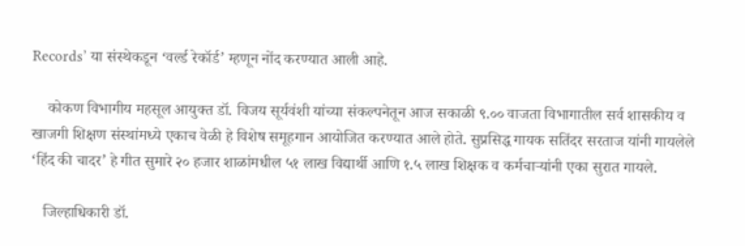Records’ या संस्थेकडून ‘वर्ल्ड रेकॉर्ड’ म्हणून नोंद करण्यात आली आहे.

    कोकण विभागीय महसूल आयुक्त डॉ. विजय सूर्यवंशी यांच्या संकल्पनेतून आज सकाळी ९.०० वाजता विभागातील सर्व शासकीय व खाजगी शिक्षण संस्थांमध्ये एकाच वेळी हे विशेष समूहगान आयोजित करण्यात आले होते. सुप्रसिद्ध गायक सतिंदर सरताज यांनी गायलेले ‘हिंद की चादर’ हे गीत सुमारे २० हजार शाळांमधील ५१ लाख विद्यार्थी आणि १.५ लाख शिक्षक व कर्मचाऱ्यांनी एका सुरात गायले.

   जिल्हाधिकारी डॉ.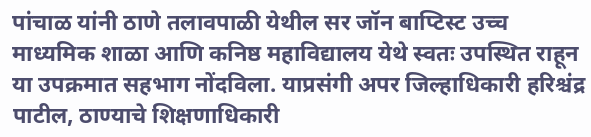पांचाळ यांनी ठाणे तलावपाळी येथील सर जॉन बाप्टिस्ट उच्च माध्यमिक शाळा आणि कनिष्ठ महाविद्यालय येथे स्वतः उपस्थित राहून या उपक्रमात सहभाग नोंदविला. याप्रसंगी अपर जिल्हाधिकारी हरिश्चंद्र पाटील, ठाण्याचे शिक्षणाधिकारी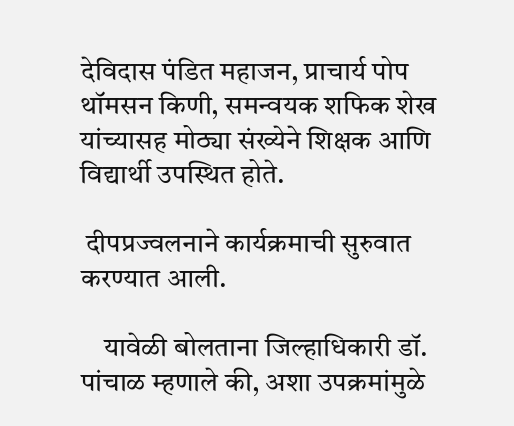देविदास पंडित महाजन, प्राचार्य पोप थॉमसन किणी, समन्वयक शफिक शेख यांच्यासह मोठ्या संख्येने शिक्षक आणि विद्यार्थी उपस्थित होते.

 दीपप्रज्वलनाने कार्यक्रमाची सुरुवात करण्यात आली.

    यावेळी बोलताना जिल्हाधिकारी डॉ. पांचाळ म्हणाले की, अशा उपक्रमांमुळे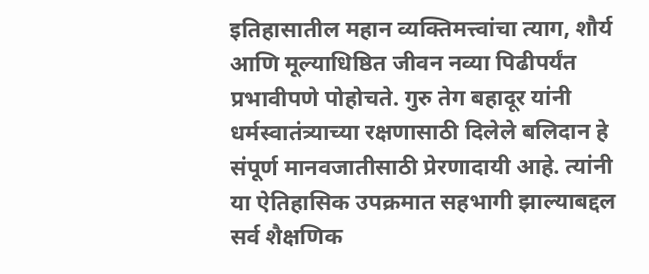इतिहासातील महान व्यक्तिमत्त्वांचा त्याग, शौर्य आणि मूल्याधिष्ठित जीवन नव्या पिढीपर्यंत प्रभावीपणे पोहोचते. गुरु तेग बहादूर यांनी धर्मस्वातंत्र्याच्या रक्षणासाठी दिलेले बलिदान हे संपूर्ण मानवजातीसाठी प्रेरणादायी आहे. त्यांनी या ऐतिहासिक उपक्रमात सहभागी झाल्याबद्दल सर्व शैक्षणिक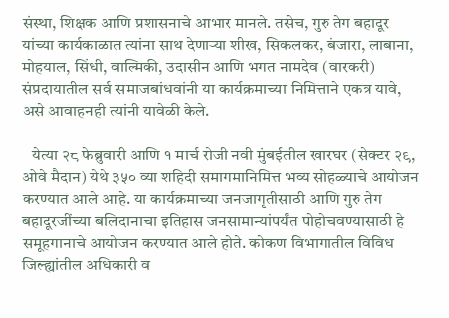संस्था, शिक्षक आणि प्रशासनाचे आभार मानले. तसेच, गुरु तेग बहादूर यांच्या कार्यकाळात त्यांना साथ देणाऱ्या शीख, सिकलकर, बंजारा, लाबाना, मोहयाल, सिंधी, वाल्मिकी, उदासीन आणि भगत नामदेव (वारकरी) संप्रदायातील सर्व समाजबांधवांनी या कार्यक्रमाच्या निमित्ताने एकत्र यावे, असे आवाहनही त्यांनी यावेळी केले.

   येत्या २८ फेब्रुवारी आणि १ मार्च रोजी नवी मुंबईतील खारघर (सेक्टर २९, ओवे मैदान) येथे ३५० व्या शहिदी समागमानिमित्त भव्य सोहळ्याचे आयोजन करण्यात आले आहे. या कार्यक्रमाच्या जनजागृतीसाठी आणि गुरु तेग बहादूरजींच्या बलिदानाचा इतिहास जनसामान्यांपर्यंत पोहोचवण्यासाठी हे समूहगानाचे आयोजन करण्यात आले होते. कोकण विभागातील विविध जिल्ह्यांतील अधिकारी व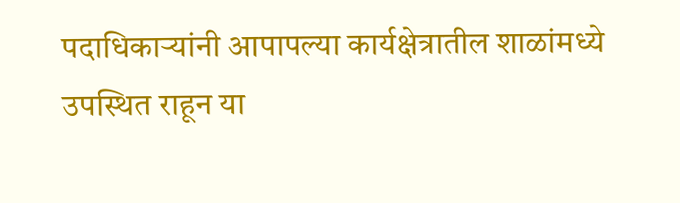पदाधिकाऱ्यांनी आपापल्या कार्यक्षेत्रातील शाळांमध्ये उपस्थित राहून या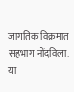जागतिक विक्रमात सहभाग नोंदविला. या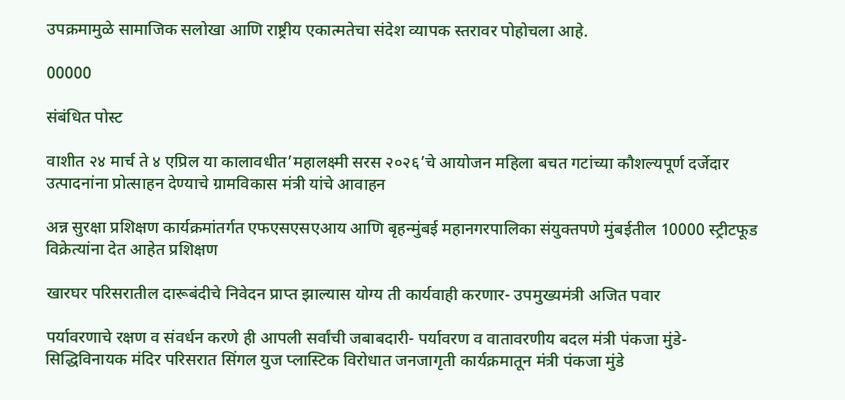उपक्रमामुळे सामाजिक सलोखा आणि राष्ट्रीय एकात्मतेचा संदेश व्यापक स्तरावर पोहोचला आहे.

00000

संबंधित पोस्ट

वाशीत २४ मार्च ते ४ एप्रिल या कालावधीत’महालक्ष्मी सरस २०२६’चे आयोजन महिला बचत गटांच्या कौशल्यपूर्ण दर्जेदार उत्पादनांना प्रोत्साहन देण्याचे ग्रामविकास मंत्री यांचे आवाहन

अन्न सुरक्षा प्रशिक्षण कार्यक्रमांतर्गत एफएसएसएआय आणि बृहन्मुंबई महानगरपालिका संयुक्तपणे मुंबईतील 10000 स्ट्रीटफूड विक्रेत्यांना देत आहेत प्रशिक्षण

खारघर परिसरातील दारूबंदीचे निवेदन प्राप्त झाल्यास योग्य ती कार्यवाही करणार- उपमुख्यमंत्री अजित पवार

पर्यावरणाचे रक्षण व संवर्धन करणे ही आपली सर्वांची जबाबदारी- पर्यावरण व वातावरणीय बदल मंत्री पंकजा मुंडे-सिद्धिविनायक मंदिर परिसरात सिंगल युज प्लास्टिक विरोधात जनजागृती कार्यक्रमातून मंत्री पंकजा मुंडे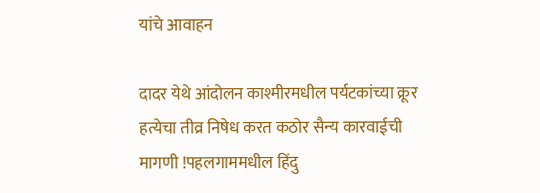यांचे आवाहन

दादर येथे आंदोलन काश्मीरमधील पर्यटकांच्या क्रूर हत्येचा तीव्र निषेध करत कठोर सैन्य कारवाईची मागणी !पहलगाममधील हिंदु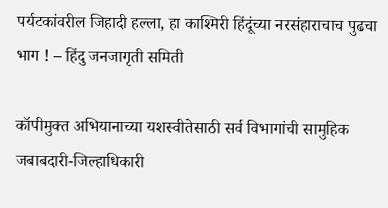पर्यटकांवरील जिहादी हल्ला, हा काश्मिरी हिंदूंच्या नरसंहाराचाच पुढचा भाग ! – हिंदु जनजागृती समिती

कॉपीमुक्त अभियानाच्या यशस्वीतेसाठी सर्व विभागांची सामुहिक जबाबदारी-जिल्हाधिकारी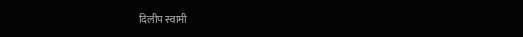दिलीप स्वामी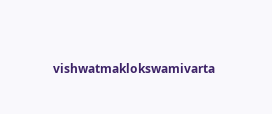vishwatmaklokswamivarta